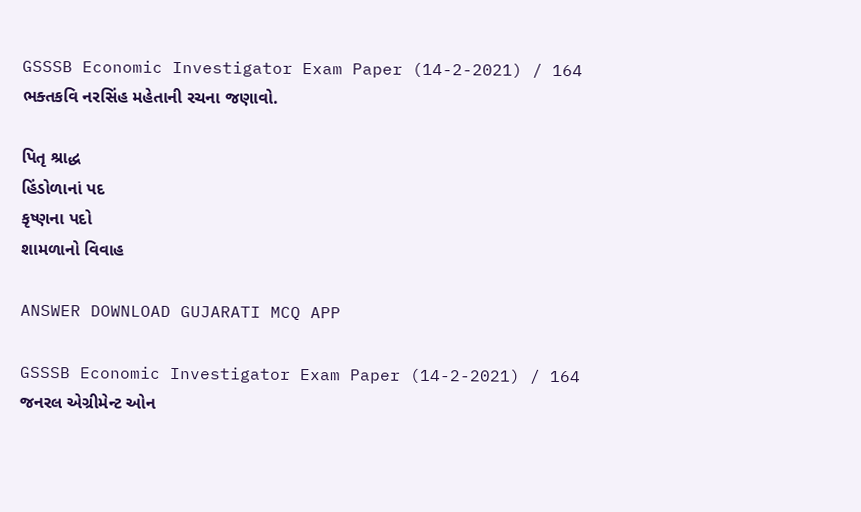GSSSB Economic Investigator Exam Paper (14-2-2021) / 164
ભક્તકવિ નરસિંહ મહેતાની રચના જણાવો.

પિતૃ શ્રાદ્ધ
હિંડોળાનાં પદ
કૃષ્ણના પદો
શામળાનો વિવાહ

ANSWER DOWNLOAD GUJARATI MCQ APP

GSSSB Economic Investigator Exam Paper (14-2-2021) / 164
જનરલ એગ્રીમેન્ટ ઓન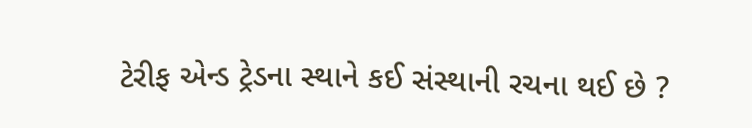ટેરીફ એન્ડ ટ્રેડના સ્થાને કઈ સંસ્થાની રચના થઈ છે ?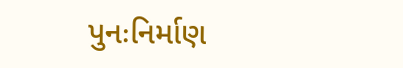પુનઃનિર્માણ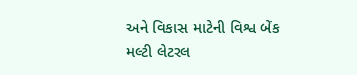અને વિકાસ માટેની વિશ્વ બેંક
મલ્ટી લેટરલ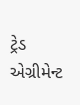ટ્રેડ એગ્રીમેન્ટ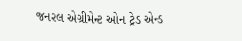જનરલ એગ્રીમેન્ટ ઓન ટ્રેડ એન્ડ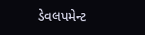ડેવલપમેન્ટ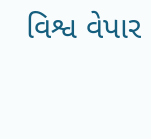વિશ્વ વેપાર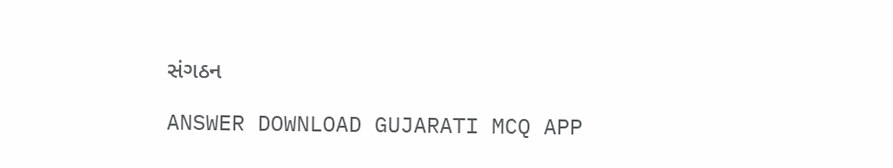સંગઠન

ANSWER DOWNLOAD GUJARATI MCQ APP